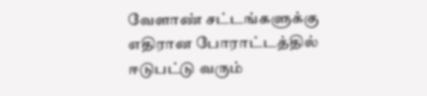வேளாண் சட்டங்களுக்கு எதிரான போராட்டத்தில் ஈடுபட்டு வரும்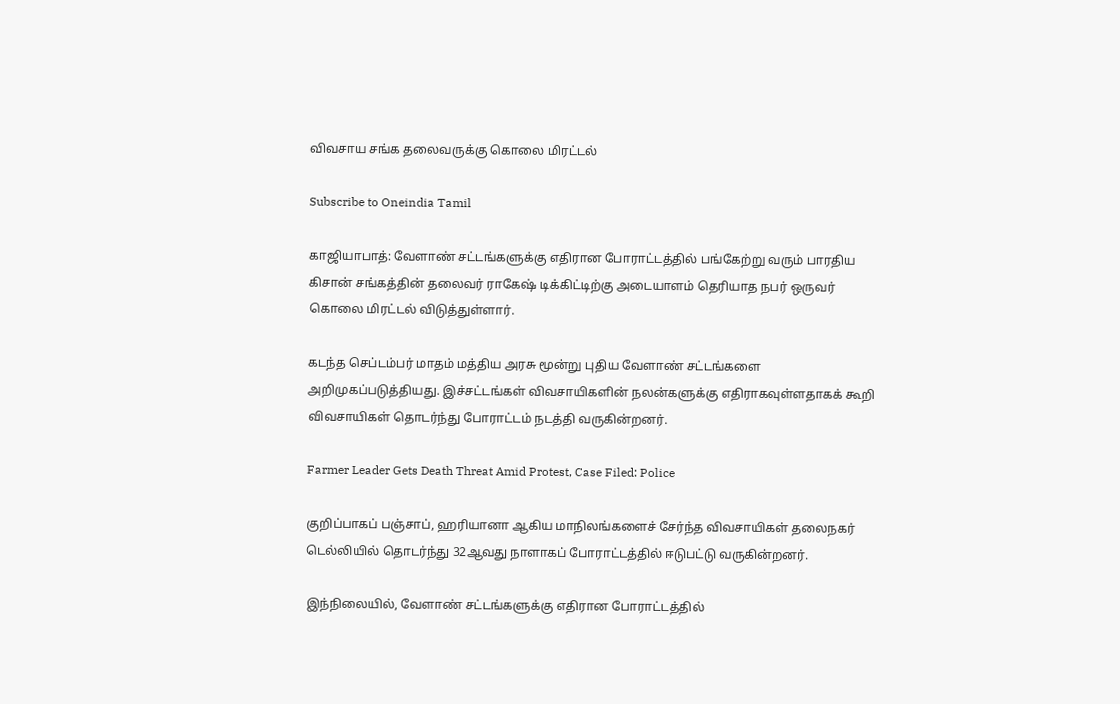விவசாய சங்க தலைவருக்கு கொலை மிரட்டல்

Subscribe to Oneindia Tamil

காஜியாபாத்: வேளாண் சட்டங்களுக்கு எதிரான போராட்டத்தில் பங்கேற்று வரும் பாரதிய கிசான் சங்கத்தின் தலைவர் ராகேஷ் டிக்கிட்டிற்கு அடையாளம் தெரியாத நபர் ஒருவர் கொலை மிரட்டல் விடுத்துள்ளார்.

கடந்த செப்டம்பர் மாதம் மத்திய அரசு மூன்று புதிய வேளாண் சட்டங்களை அறிமுகப்படுத்தியது. இச்சட்டங்கள் விவசாயிகளின் நலன்களுக்கு எதிராகவுள்ளதாகக் கூறி விவசாயிகள் தொடர்ந்து போராட்டம் நடத்தி வருகின்றனர்.

Farmer Leader Gets Death Threat Amid Protest, Case Filed: Police

குறிப்பாகப் பஞ்சாப், ஹரியானா ஆகிய மாநிலங்களைச் சேர்ந்த விவசாயிகள் தலைநகர் டெல்லியில் தொடர்ந்து 32ஆவது நாளாகப் போராட்டத்தில் ஈடுபட்டு வருகின்றனர்.

இந்நிலையில், வேளாண் சட்டங்களுக்கு எதிரான போராட்டத்தில்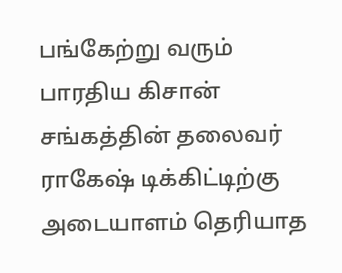பங்கேற்று வரும் பாரதிய கிசான் சங்கத்தின் தலைவர் ராகேஷ் டிக்கிட்டிற்கு அடையாளம் தெரியாத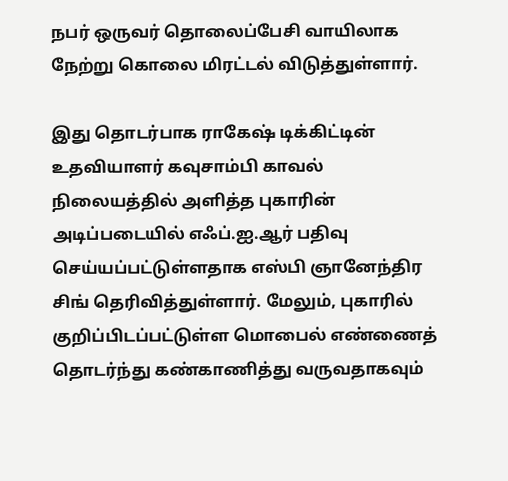நபர் ஒருவர் தொலைப்பேசி வாயிலாக நேற்று கொலை மிரட்டல் விடுத்துள்ளார்.

இது தொடர்பாக ராகேஷ் டிக்கிட்டின் உதவியாளர் கவுசாம்பி காவல் நிலையத்தில் அளித்த புகாரின் அடிப்படையில் எஃப்.ஐ.ஆர் பதிவு செய்யப்பட்டுள்ளதாக எஸ்பி ஞானேந்திர சிங் தெரிவித்துள்ளார். மேலும், புகாரில் குறிப்பிடப்பட்டுள்ள மொபைல் எண்ணைத் தொடர்ந்து கண்காணித்து வருவதாகவும்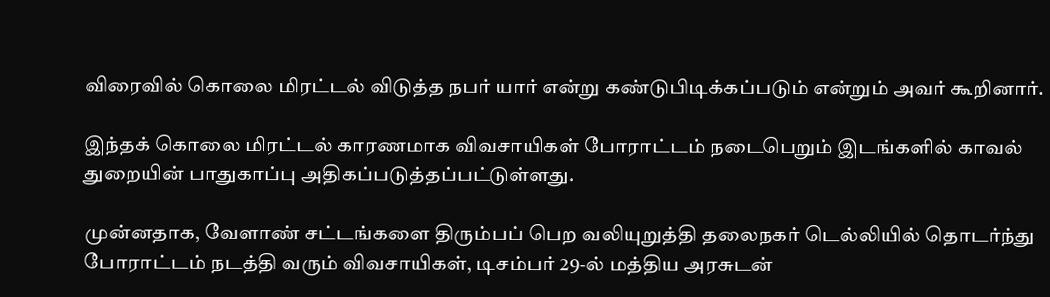விரைவில் கொலை மிரட்டல் விடுத்த நபர் யார் என்று கண்டுபிடிக்கப்படும் என்றும் அவர் கூறினார்.

இந்தக் கொலை மிரட்டல் காரணமாக விவசாயிகள் போராட்டம் நடைபெறும் இடங்களில் காவல் துறையின் பாதுகாப்பு அதிகப்படுத்தப்பட்டுள்ளது.

முன்னதாக, வேளாண் சட்டங்களை திரும்பப் பெற வலியுறுத்தி தலைநகர் டெல்லியில் தொடர்ந்து போராட்டம் நடத்தி வரும் விவசாயிகள், டிசம்பர் 29-ல் மத்திய அரசுடன்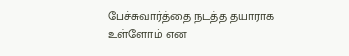பேச்சுவார்த்தை நடத்த தயாராக உள்ளோம் என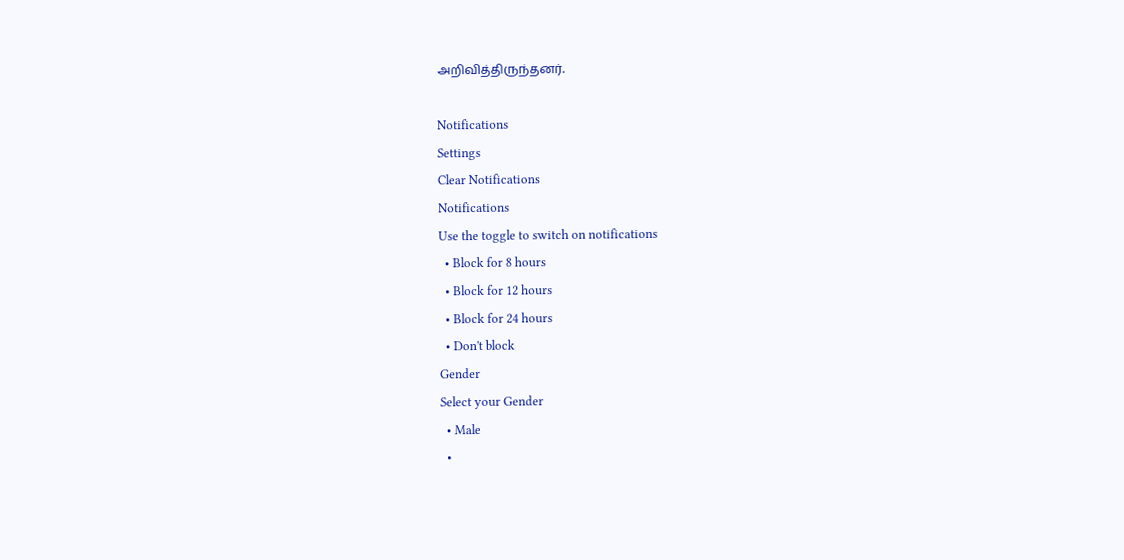அறிவித்திருந்தனர்.

Notifications
Settings
Clear Notifications
Notifications
Use the toggle to switch on notifications
  • Block for 8 hours
  • Block for 12 hours
  • Block for 24 hours
  • Don't block
Gender
Select your Gender
  • Male
  •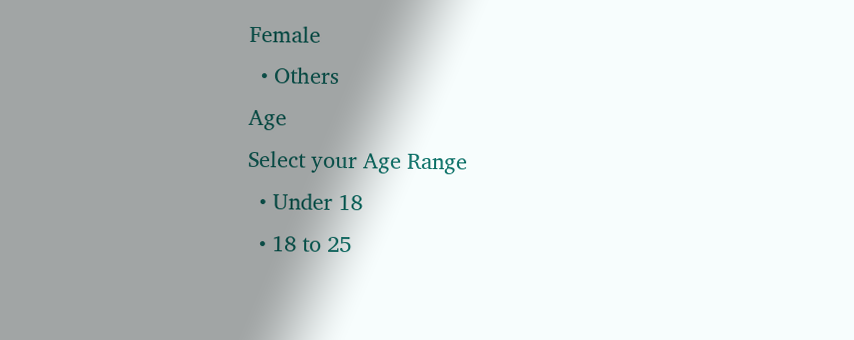Female
  • Others
Age
Select your Age Range
  • Under 18
  • 18 to 25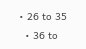• 26 to 35
  • 36 to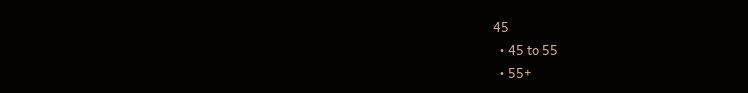45
  • 45 to 55
  • 55+